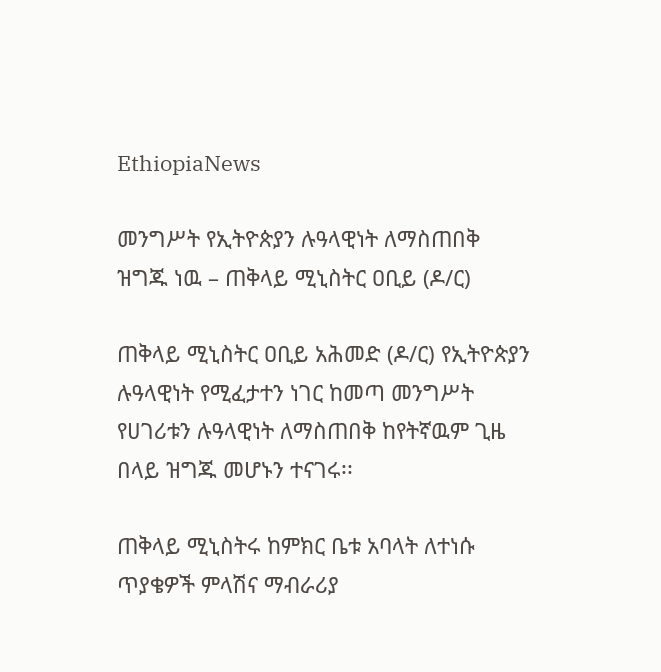EthiopiaNews

መንግሥት የኢትዮጵያን ሉዓላዊነት ለማስጠበቅ ዝግጁ ነዉ – ጠቅላይ ሚኒስትር ዐቢይ (ዶ/ር)

ጠቅላይ ሚኒስትር ዐቢይ አሕመድ (ዶ/ር) የኢትዮጵያን ሉዓላዊነት የሚፈታተን ነገር ከመጣ መንግሥት የሀገሪቱን ሉዓላዊነት ለማስጠበቅ ከየትኛዉም ጊዜ በላይ ዝግጁ መሆኑን ተናገሩ፡፡

ጠቅላይ ሚኒስትሩ ከምክር ቤቱ አባላት ለተነሱ ጥያቄዎች ምላሽና ማብራሪያ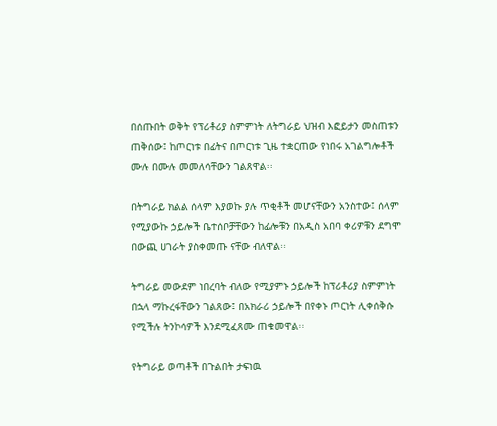በሰጡበት ወቅት የፕሪቶሪያ ስምምነት ለትግራይ ህዝብ እፎይታን መስጠቱን ጠቅሰው፤ ከጦርነቱ በፊትና በጦርነቱ ጊዜ ተቋርጠው የነበሩ አገልግሎቶች ሙሉ በሙሉ መመለሳቸውን ገልጸዋል፡፡

በትግራይ ክልል ሰላም እያወኩ ያሉ ጥቂቶች መሆናቸውን አንስተው፤ ሰላም የሚያውኩ ኃይሎች ቤተሰቦቻቸውን ከፊሎቹን በአዲስ አበባ ቀሪዎቹን ደግሞ በውጪ ሀገራት ያስቀመጡ ናቸው ብለዋል፡፡

ትግራይ መውደም ነበረባት ብለው የሚያምኑ ኃይሎች ከፕሪቶሪያ ስምምነት በኋላ ማኩረፋቸውን ገልጸው፤ በአክራሪ ኃይሎች በየቀኑ ጦርነት ሊቀሰቅሱ የሚችሉ ትንኮሳዎች እንደሚፈጸሙ ጠቁመዋል፡፡

የትግራይ ወጣቶች በጉልበት ታፍነዉ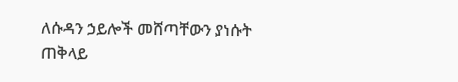ለሱዳን ኃይሎች መሸጣቸውን ያነሱት ጠቅላይ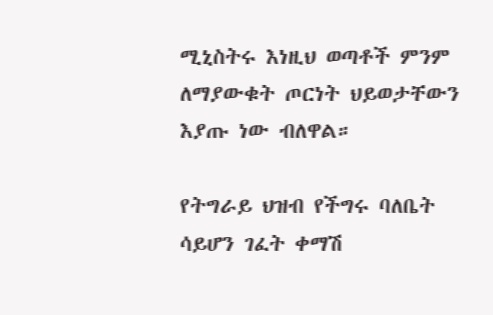ሚኒስትሩ እነዚህ ወጣቶች ምንም ለማያውቁት ጦርነት ህይወታቸውን እያጡ ነው ብለዋል።

የትግራይ ህዝብ የችግሩ ባለቤት ሳይሆን ገፈት ቀማሽ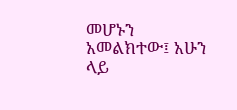መሆኑን አመልክተው፤ አሁን ላይ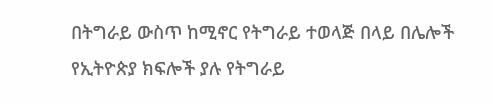በትግራይ ውስጥ ከሚኖር የትግራይ ተወላጅ በላይ በሌሎች የኢትዮጵያ ክፍሎች ያሉ የትግራይ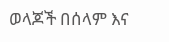ወላጆች በሰላም እና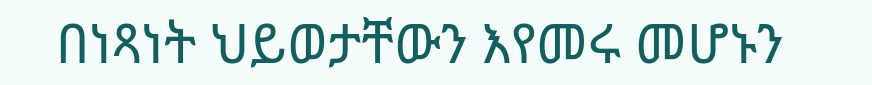በነጻነት ህይወታቸውን እየመሩ መሆኑን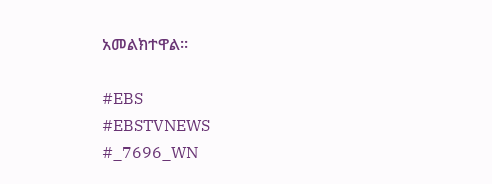አመልክተዋል፡፡

#EBS
#EBSTVNEWS
#_7696_WN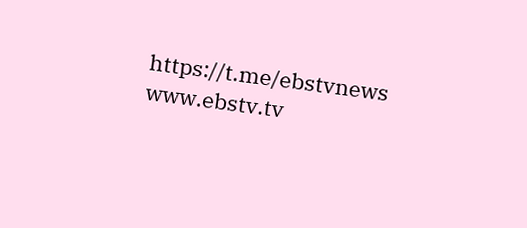https://t.me/ebstvnews
www.ebstv.tv